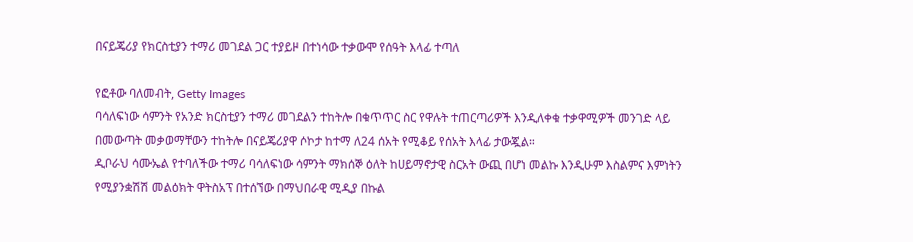በናይጄሪያ የክርስቲያን ተማሪ መገደል ጋር ተያይዞ በተነሳው ተቃውሞ የሰዓት እላፊ ተጣለ

የፎቶው ባለመብት, Getty Images
ባሳለፍነው ሳምንት የአንድ ክርስቲያን ተማሪ መገደልን ተከትሎ በቁጥጥር ስር የዋሉት ተጠርጣሪዎች እንዲለቀቁ ተቃዋሚዎች መንገድ ላይ በመውጣት መቃወማቸውን ተከትሎ በናይጄሪያዋ ሶኮታ ከተማ ለ24 ሰአት የሚቆይ የሰአት እላፊ ታውጇል።
ዲቦራህ ሳሙኤል የተባለችው ተማሪ ባሳለፍነው ሳምንት ማክሰኞ ዕለት ከሀይማኖታዊ ስርአት ውጪ በሆነ መልኩ እንዲሁም እስልምና እምነትን የሚያንቋሽሽ መልዕክት ዋትስአፕ በተሰኘው በማህበራዊ ሚዲያ በኩል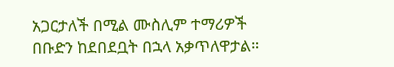አጋርታለች በሚል ሙስሊም ተማሪዎች በቡድን ከደበደቧት በኋላ አቃጥለዋታል።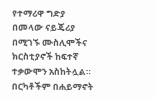የተማሪዋ ግድያ በመላው ናይጄሪያ በሚገኙ ሙስሊሞችና ክርስቲያኖች ከፍተኛ ተቃውሞን አስከትሏል። በርካቶችም በሐይማኖት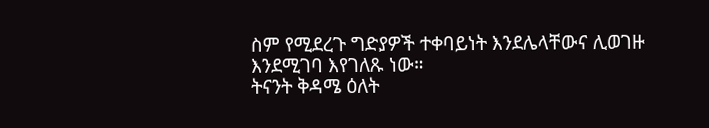ስም የሚደረጉ ግድያዎች ተቀባይነት እንደሌላቸውና ሊወገዙ እንደሚገባ እየገለጹ ነው።
ትናንት ቅዳሜ ዕለት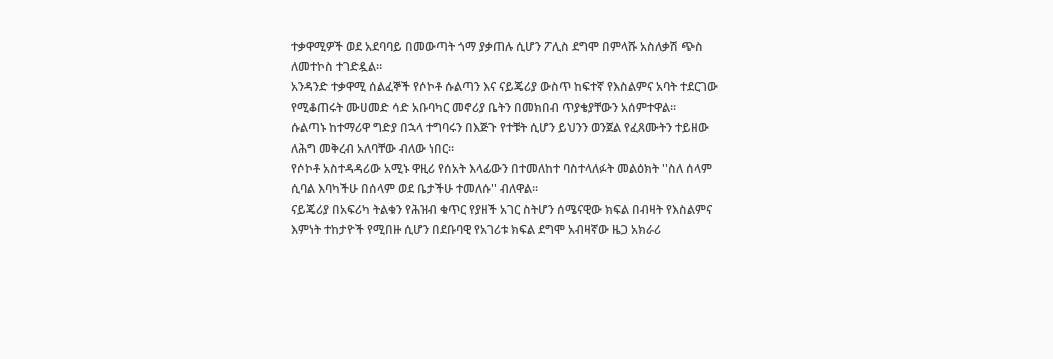ተቃዋሚዎች ወደ አደባባይ በመውጣት ጎማ ያቃጠሉ ሲሆን ፖሊስ ደግሞ በምላሹ አስለቃሽ ጭስ ለመተኮስ ተገድዷል።
አንዳንድ ተቃዋሚ ሰልፈኞች የሶኮቶ ሱልጣን እና ናይጄሪያ ውስጥ ከፍተኛ የእስልምና አባት ተደርገው የሚቆጠሩት ሙሀመድ ሳድ አቡባካር መኖሪያ ቤትን በመክበብ ጥያቄያቸውን አሰምተዋል።
ሱልጣኑ ከተማሪዋ ግድያ በኋላ ተግባሩን በእጅጉ የተቹት ሲሆን ይህንን ወንጀል የፈጸሙትን ተይዘው ለሕግ መቅረብ አለባቸው ብለው ነበር።
የሶኮቶ አስተዳዳሪው አሚኑ ዋዚሪ የሰአት እላፊውን በተመለከተ ባስተላለፉት መልዕክት ''ስለ ሰላም ሲባል እባካችሁ በሰላም ወደ ቤታችሁ ተመለሱ'' ብለዋል።
ናይጄሪያ በአፍሪካ ትልቁን የሕዝብ ቁጥር የያዘች አገር ስትሆን ሰሜናዊው ክፍል በብዛት የእስልምና እምነት ተከታዮች የሚበዙ ሲሆን በደቡባዊ የአገሪቱ ክፍል ደግሞ አብዛኛው ዜጋ አክራሪ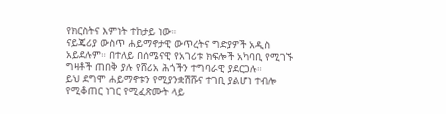የክርስትና እምነት ተከታይ ነው።
ናይጄሪያ ውስጥ ሐይማኖታዊ ውጥረትና ግድያዎች አዲስ አይደሉም። በተለይ በሰሜናዊ የአገሪቱ ክፍሎች አካባቢ የሚገኙ ግዛቶች ጠበቅ ያሉ የሸሪአ ሕጎችን ተግባራዊ ያደርጋሉ።
ይህ ደግሞ ሐይማኖቱን የሚያንቋሽሹና ተገቢ ያልሆነ ተብሎ የሚቆጠር ነገር የሚፈጽሙት ላይ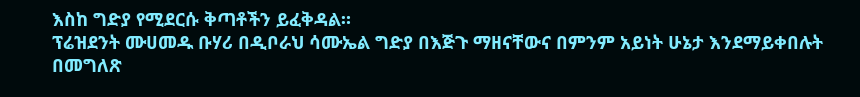እስከ ግድያ የሚደርሱ ቅጣቶችን ይፈቅዳል።
ፕሬዝደንት ሙሀመዱ ቡሃሪ በዲቦራህ ሳሙኤል ግድያ በእጅጉ ማዘናቸውና በምንም አይነት ሁኔታ እንደማይቀበሉት በመግለጽ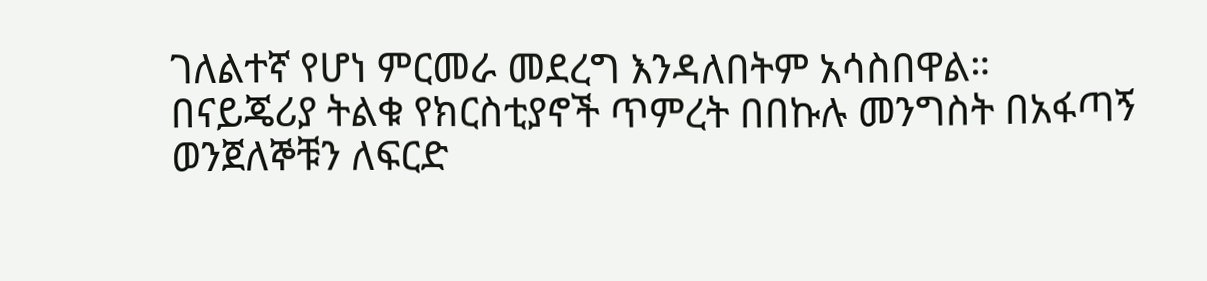ገለልተኛ የሆነ ምርመራ መደረግ እንዳለበትም አሳስበዋል።
በናይጄሪያ ትልቁ የክርስቲያኖች ጥምረት በበኩሉ መንግስት በአፋጣኝ ወንጀለኞቹን ለፍርድ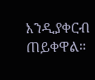እንዲያቀርብ ጠይቀዋል።